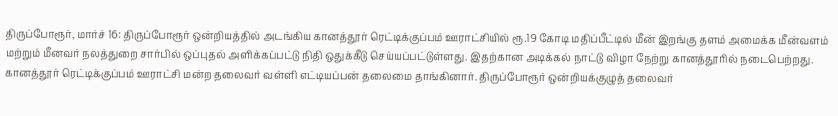திருப்போரூர், மார்ச் 16: திருப்போரூர் ஒன்றியத்தில் அடங்கிய கானத்தூர் ரெட்டிக்குப்பம் ஊராட்சியில் ரூ.19 கோடி மதிப்பீட்டில் மீன் இறங்கு தளம் அமைக்க மீன்வளம் மற்றும் மீனவர் நலத்துறை சார்பில் ஒப்புதல் அளிக்கப்பட்டு நிதி ஒதுக்கீடு செய்யப்பட்டுள்ளது. இதற்கான அடிக்கல் நாட்டு விழா நேற்று கானத்தூரில் நடைபெற்றது. கானத்தூர் ரெட்டிக்குப்பம் ஊராட்சி மன்ற தலைவர் வள்ளி எட்டியப்பன் தலைமை தாங்கினார். திருப்போரூர் ஒன்றியக்குழுத் தலைவர்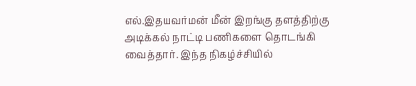எல்.இதயவர்மன் மீன் இறங்கு தளத்திற்கு அடிக்கல் நாட்டி பணிகளை தொடங்கி வைத்தார். இந்த நிகழ்ச்சியில்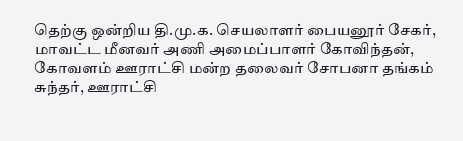தெற்கு ஒன்றிய தி.மு.க. செயலாளர் பையனூர் சேகர், மாவட்ட மீனவர் அணி அமைப்பாளர் கோவிந்தன், கோவளம் ஊராட்சி மன்ற தலைவர் சோபனா தங்கம் சுந்தர், ஊராட்சி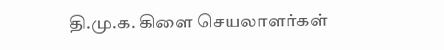தி.மு.க. கிளை செயலாளர்கள்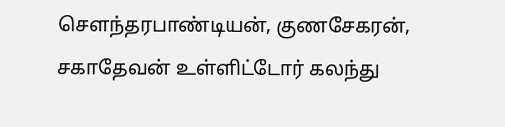சௌந்தரபாண்டியன், குணசேகரன், சகாதேவன் உள்ளிட்டோர் கலந்து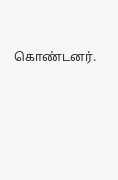கொண்டனர்.